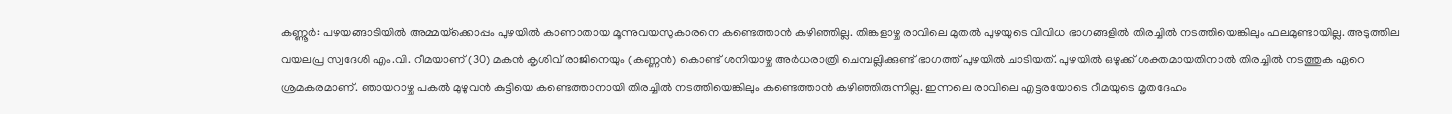കണ്ണൂർ: പഴയങ്ങാടിയിൽ അമ്മയ്‌ക്കൊപ്പം പുഴയിൽ കാണാതായ മൂന്നുവയസുകാരനെ കണ്ടെത്താൻ കഴിഞ്ഞില്ല. തിങ്കളാഴ്ച രാവിലെ മുതൽ പുഴയുടെ വിവിധ ഭാഗങ്ങളിൽ തിരച്ചിൽ നടത്തിയെങ്കിലും ഫലമുണ്ടായില്ല. അടുത്തില വയലപ്ര സ്വദേശി എം.വി. റീമയാണ് (30) മകൻ കൃശിവ് രാജിനെയും (കണ്ണൻ) കൊണ്ട് ശനിയാഴ്ച അർധരാത്രി ചെമ്പല്ലിക്കുണ്ട് ഭാഗത്ത് പുഴയിൽ ചാടിയത്. പുഴയിൽ ഒഴുക്ക് ശക്തമായതിനാൽ തിരച്ചിൽ നടത്തുക ഏറെ ശ്രമകരമാണ്. ഞായറാഴ്ച പകൽ മുഴുവൻ കുട്ടിയെ കണ്ടെത്താനായി തിരച്ചിൽ നടത്തിയെങ്കിലും കണ്ടെത്താൻ കഴിഞ്ഞിരുന്നില്ല. ഇന്നലെ രാവിലെ എട്ടരയോടെ റീമയുടെ മൃതദേഹം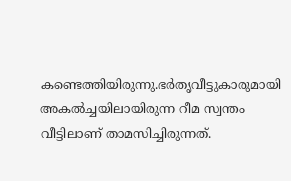കണ്ടെത്തിയിരുന്നു.ഭർതൃവീട്ടുകാരുമായി അകൽച്ചയിലായിരുന്ന റീമ സ്വന്തം വീട്ടിലാണ് താമസിച്ചിരുന്നത്.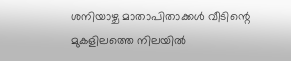ശനിയാഴ്ച മാതാപിതാക്കൾ വീടിന്റെ മുകളിലത്തെ നിലയിൽ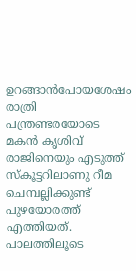ഉറങ്ങാൻപോയശേഷം രാത്രി പന്ത്രണ്ടരയോടെ മകൻ കൃശിവ് രാജിനെയും എടുത്ത് സ്കൂട്ടറിലാണു റീമ ചെമ്പല്ലിക്കുണ്ട് പുഴയോരത്ത് എത്തിയത്. പാലത്തിലൂടെ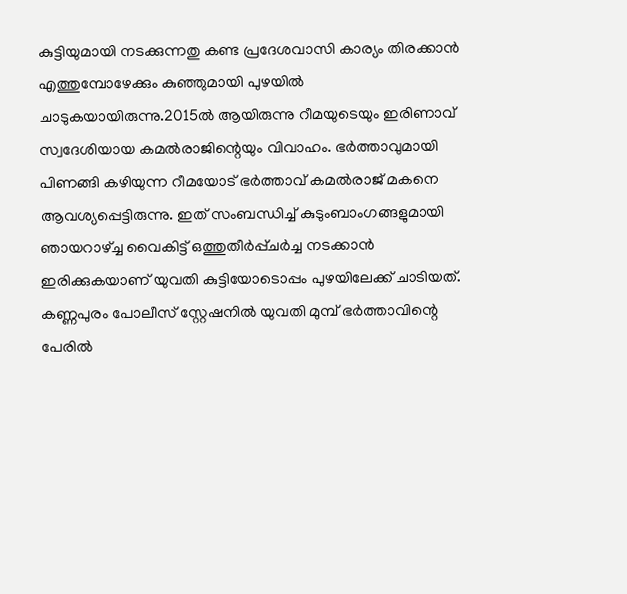കുട്ടിയുമായി നടക്കുന്നതു കണ്ട പ്രദേശവാസി കാര്യം തിരക്കാൻ എത്തുമ്പോഴേക്കും കുഞ്ഞുമായി പുഴയിൽ ചാടുകയായിരുന്നു.2015ൽ ആയിരുന്നു റീമയുടെയും ഇരിണാവ് സ്വദേശിയായ കമല്‍രാജിന്റെയും വിവാഹം. ഭർത്താവുമായി പിണങ്ങി കഴിയുന്ന റീമയോട് ഭര്‍ത്താവ് കമല്‍രാജ് മകനെ ആവശ്യപ്പെട്ടിരുന്നു. ഇത് സംബന്ധിച്ച് കുടുംബാംഗങ്ങളുമായി ഞായറാഴ്ച്ച വൈകിട്ട് ഒത്തുതീര്‍പ്പ്ചര്‍ച്ച നടക്കാന്‍ ഇരിക്കുകയാണ് യുവതി കുട്ടിയോടൊപ്പം പുഴയിലേക്ക് ചാടിയത്. കണ്ണപുരം പോലീസ് സ്റ്റേഷനില്‍ യുവതി മുമ്പ് ഭര്‍ത്താവിന്റെ പേരില്‍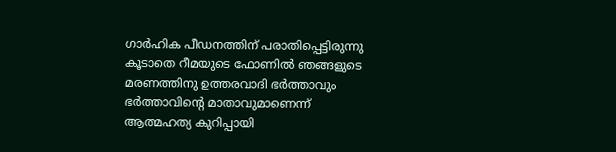ഗാർഹിക പീഡനത്തിന് പരാതിപ്പെട്ടിരുന്നു കൂടാതെ റീമയുടെ ഫോണില്‍ ഞങ്ങളുടെ മരണത്തിനു ഉത്തരവാദി ഭര്‍ത്താവും ഭര്‍ത്താവിന്റെ മാതാവുമാണെന്ന് ആത്മഹത്യ കുറിപ്പായി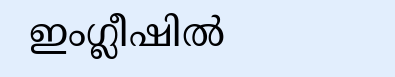ഇംഗ്ലീഷില്‍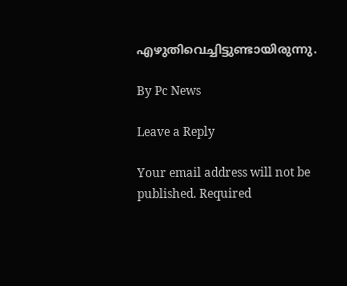എഴുതിവെച്ചിട്ടുണ്ടായിരുന്നു.

By Pc News

Leave a Reply

Your email address will not be published. Required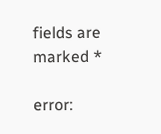fields are marked *

error: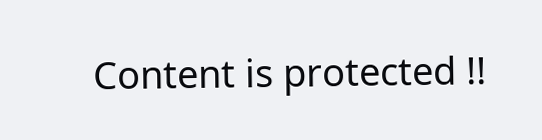Content is protected !!